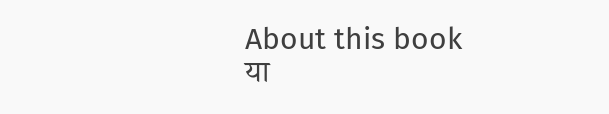About this book
या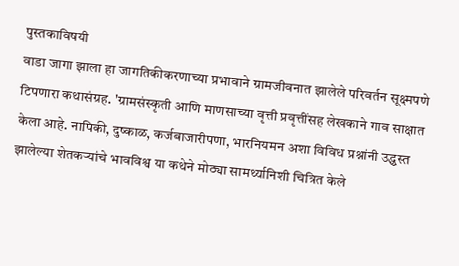पुस्तकाविषयी
वाडा जागा झाला हा जागतिकीकरणाच्या प्रभावाने ग्रामजीवनात झालेले परिवर्तन सूक्ष्मपणे टिपणारा कथासंग्रह. 'ग्रामसंस्कृती आणि माणसाच्या वृत्ती प्रवृत्तींसह लेखकाने गाव साक्षात केला आहे. नापिकी, दुष्काळ, कर्जबाजारीपणा, भारनियमन अशा विविध प्रश्नांनी उद्ध्वस्त झालेल्या शेतकऱ्यांचे भावविश्व या कथेने मोठ्या सामर्थ्यानिशी चित्रित केले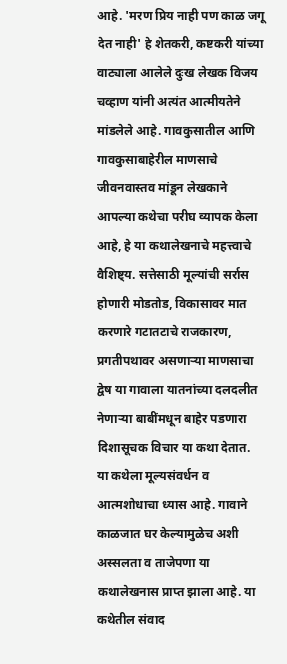आहे. 'मरण प्रिय नाही पण काळ जगू देत नाही' हे शेतकरी, कष्टकरी यांच्या वाट्याला आलेले दुःख लेखक विजय चव्हाण यांनी अत्यंत आत्मीयतेने मांडलेले आहे. गावकुसातील आणि गावकुसाबाहेरील माणसाचे जीवनवास्तव मांडून लेखकाने आपल्या कथेचा परीघ व्यापक केला आहे, हे या कथालेखनाचे महत्त्वाचे वैशिष्ट्य. सत्तेसाठी मूल्यांची सर्रास होणारी मोडतोड, विकासावर मात करणारे गटातटाचे राजकारण, प्रगतीपथावर असणाऱ्या माणसाचा द्वेष या गावाला यातनांच्या दलदलीत नेणाऱ्या बाबींमधून बाहेर पडणारा दिशासूचक विचार या कथा देतात. या कथेला मूल्यसंवर्धन व आत्मशोधाचा ध्यास आहे. गावाने काळजात घर केल्यामुळेच अशी अस्सलता व ताजेपणा या कथालेखनास प्राप्त झाला आहे. या कथेतील संवाद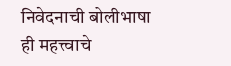निवेदनाची बोलीभाषा ही महत्त्वाचे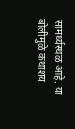सामर्थ्यस्थळ आहे. या बोलीमुळे कथाशय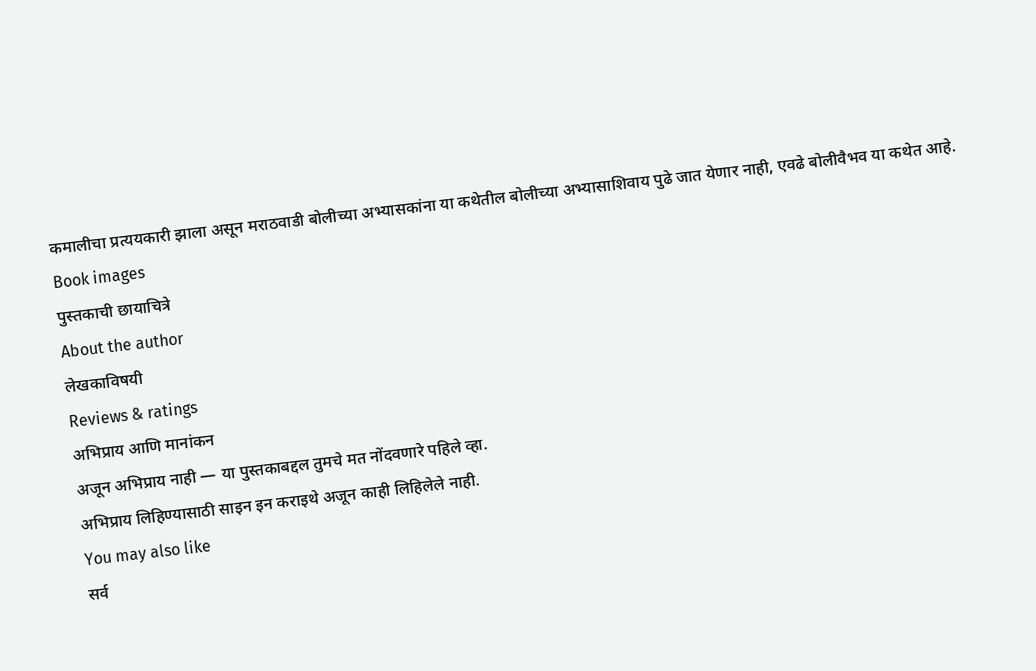कमालीचा प्रत्ययकारी झाला असून मराठवाडी बोलीच्या अभ्यासकांना या कथेतील बोलीच्या अभ्यासाशिवाय पुढे जात येणार नाही, एवढे बोलीवैभव या कथेत आहे.
Book images
पुस्तकाची छायाचित्रे
About the author
लेखकाविषयी
Reviews & ratings
अभिप्राय आणि मानांकन
अजून अभिप्राय नाही — या पुस्तकाबद्दल तुमचे मत नोंदवणारे पहिले व्हा.
अभिप्राय लिहिण्यासाठी साइन इन कराइथे अजून काही लिहिलेले नाही.
You may also like
सर्व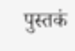पुस्तकं